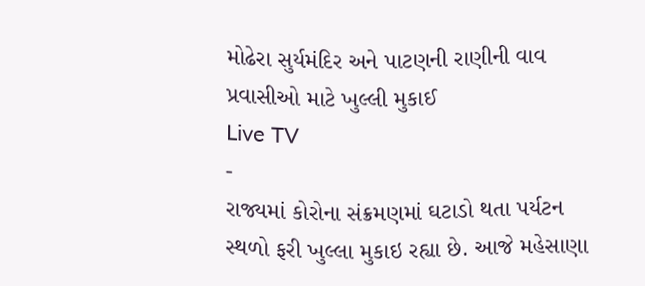મોઢેરા સુર્યમંદિર અને પાટણની રાણીની વાવ પ્રવાસીઓ માટે ખુલ્લી મુકાઈ
Live TV
-
રાજ્યમાં કોરોના સંક્રમણમાં ઘટાડો થતા પર્યટન સ્થળો ફરી ખુલ્લા મુકાઇ રહ્યા છે. આજે મહેસાણા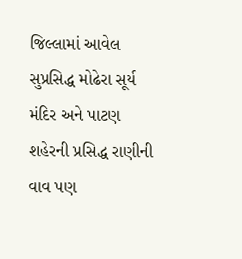જિલ્લામાં આવેલ સુપ્રસિદ્ધ મોઢેરા સૂર્ય મંદિર અને પાટણ શહેરની પ્રસિદ્ધ રાણીની વાવ પણ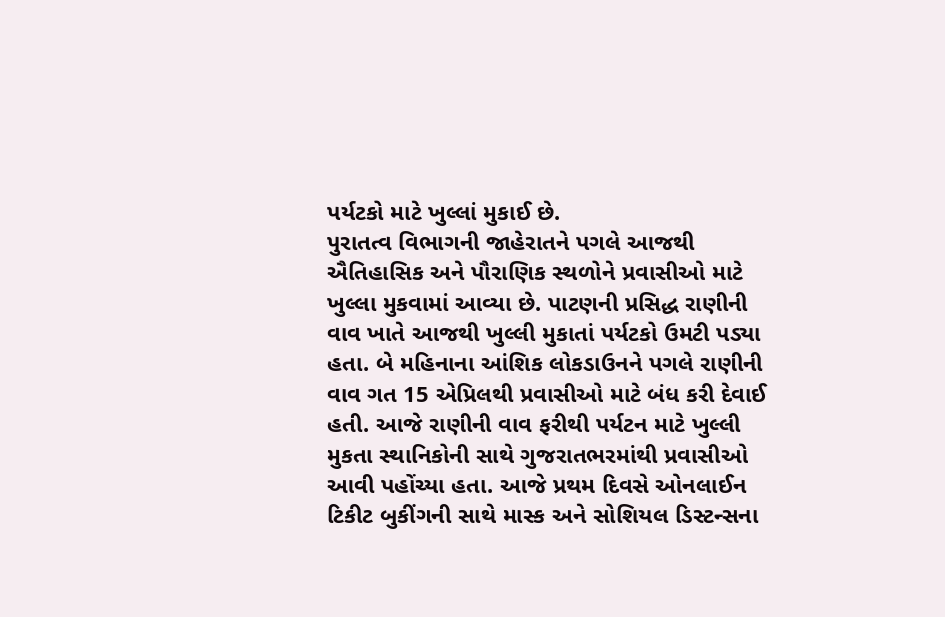પર્યટકો માટે ખુલ્લાં મુકાઈ છે.
પુરાતત્વ વિભાગની જાહેરાતને પગલે આજથી ઐતિહાસિક અને પૌરાણિક સ્થળોને પ્રવાસીઓ માટે ખુલ્લા મુકવામાં આવ્યા છે. પાટણની પ્રસિદ્ધ રાણીની વાવ ખાતે આજથી ખુલ્લી મુકાતાં પર્યટકો ઉમટી પડ્યા હતા. બે મહિનાના આંશિક લોકડાઉનને પગલે રાણીની વાવ ગત 15 એપ્રિલથી પ્રવાસીઓ માટે બંધ કરી દેવાઈ હતી. આજે રાણીની વાવ ફરીથી પર્યટન માટે ખુલ્લી મુકતા સ્થાનિકોની સાથે ગુજરાતભરમાંથી પ્રવાસીઓ આવી પહોંચ્યા હતા. આજે પ્રથમ દિવસે ઓનલાઈન ટિકીટ બુકીંગની સાથે માસ્ક અને સોશિયલ ડિસ્ટન્સના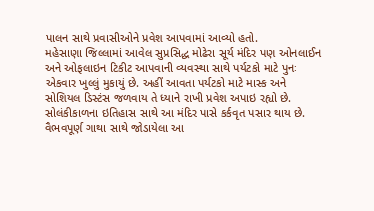પાલન સાથે પ્રવાસીઓને પ્રવેશ આપવામાં આવ્યો હતો.
મહેસાણા જિલ્લામાં આવેલ સુપ્રસિદ્ધ મોઢેરા સૂર્ય મંદિર પણ ઓનલાઈન અને ઓફલાઇન ટિકીટ આપવાની વ્યવસ્થા સાથે પર્યટકો માટે પુનઃ એકવાર ખુલ્લું મુકાયું છે. અહીં આવતા પર્યટકો માટે માસ્ક અને સોશિયલ ડિસ્ટંસ જળવાય તે ધ્યાને રાખી પ્રવેશ અપાઇ રહ્યો છે. સોલંકીકાળના ઇતિહાસ સાથે આ મંદિર પાસે કર્કવૃત પસાર થાય છે. વૈભવપૂર્ણ ગાથા સાથે જોડાયેલા આ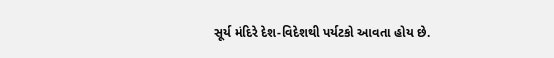સૂર્ય મંદિરે દેશ-વિદેશથી પર્યટકો આવતા હોય છે.